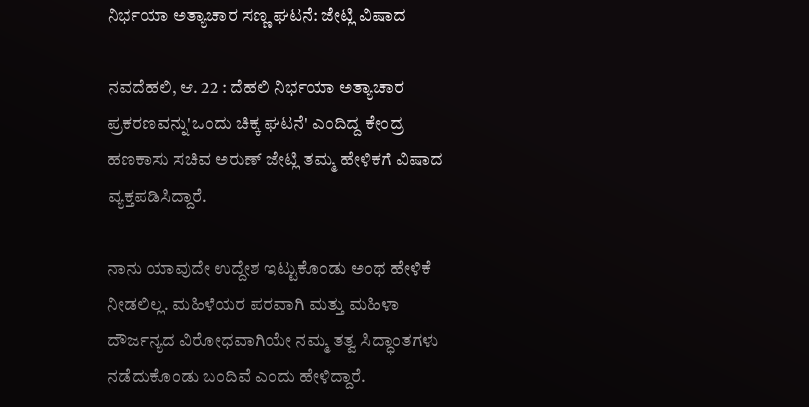ನಿರ್ಭಯಾ ಅತ್ಯಾಚಾರ ಸಣ್ಣ ಘಟನೆ: ಜೇಟ್ಲಿ ವಿಷಾದ

ನವದೆಹಲಿ, ಆ. 22 : ದೆಹಲಿ ನಿರ್ಭಯಾ ಅತ್ಯಾಚಾರ ಪ್ರಕರಣವನ್ನು'ಒಂದು ಚಿಕ್ಕ ಘಟನೆ' ಎಂದಿದ್ದ ಕೇಂದ್ರ ಹಣಕಾಸು ಸಚಿವ ಅರುಣ್‌ ಜೇಟ್ಲಿ ತಮ್ಮ ಹೇಳಿಕಗೆ ವಿಷಾದ ವ್ಯಕ್ತಪಡಿಸಿದ್ದಾರೆ.

ನಾನು ಯಾವುದೇ ಉದ್ದೇಶ ಇಟ್ಟುಕೊಂಡು ಅಂಥ ಹೇಳಿಕೆ ನೀಡಲಿಲ್ಲ. ಮಹಿಳೆಯರ ಪರವಾಗಿ ಮತ್ತು ಮಹಿಳಾ ದೌರ್ಜನ್ಯದ ವಿರೋಧವಾಗಿಯೇ ನಮ್ಮ ತತ್ವ ಸಿದ್ಧಾಂತಗಳು ನಡೆದುಕೊಂಡು ಬಂದಿವೆ ಎಂದು ಹೇಳಿದ್ದಾರೆ.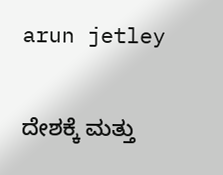arun jetley

ದೇಶಕ್ಕೆ ಮತ್ತು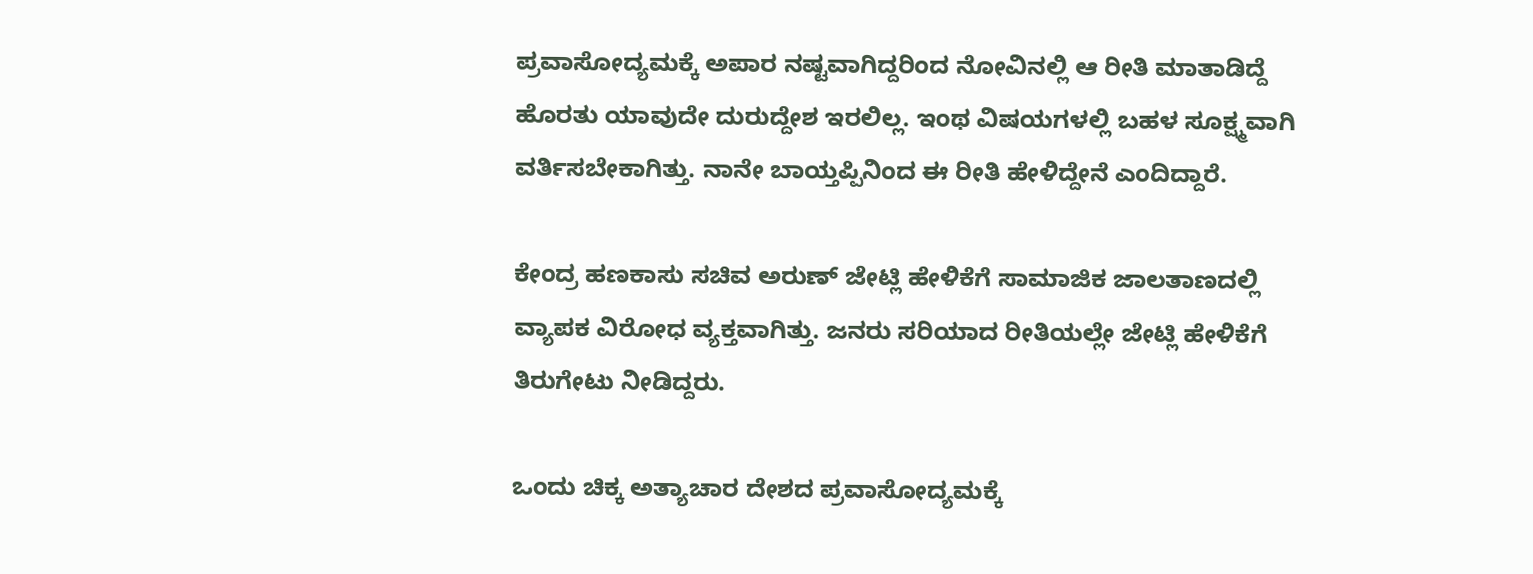ಪ್ರವಾಸೋದ್ಯಮಕ್ಕೆ ಅಪಾರ ನಷ್ಟವಾಗಿದ್ದರಿಂದ ನೋವಿನಲ್ಲಿ ಆ ರೀತಿ ಮಾತಾಡಿದ್ದೆ ಹೊರತು ಯಾವುದೇ ದುರುದ್ದೇಶ ಇರಲಿಲ್ಲ. ಇಂಥ ವಿಷಯಗಳಲ್ಲಿ ಬಹಳ ಸೂಕ್ಷ್ಮವಾಗಿ ವರ್ತಿಸಬೇಕಾಗಿತ್ತು. ನಾನೇ ಬಾಯ್ತಪ್ಪಿನಿಂದ ಈ ರೀತಿ ಹೇಳಿದ್ದೇನೆ ಎಂದಿದ್ದಾರೆ.

ಕೇಂದ್ರ ಹಣಕಾಸು ಸಚಿವ ಅರುಣ್‌ ಜೇಟ್ಲಿ ಹೇಳಿಕೆಗೆ ಸಾಮಾಜಿಕ ಜಾಲತಾಣದಲ್ಲಿ ವ್ಯಾಪಕ ವಿರೋಧ ವ್ಯಕ್ತವಾಗಿತ್ತು. ಜನರು ಸರಿಯಾದ ರೀತಿಯಲ್ಲೇ ಜೇಟ್ಲಿ ಹೇಳಿಕೆಗೆ ತಿರುಗೇಟು ನೀಡಿದ್ದರು.

ಒಂದು ಚಿಕ್ಕ ಅತ್ಯಾಚಾರ ದೇಶದ ಪ್ರವಾಸೋದ್ಯಮಕ್ಕೆ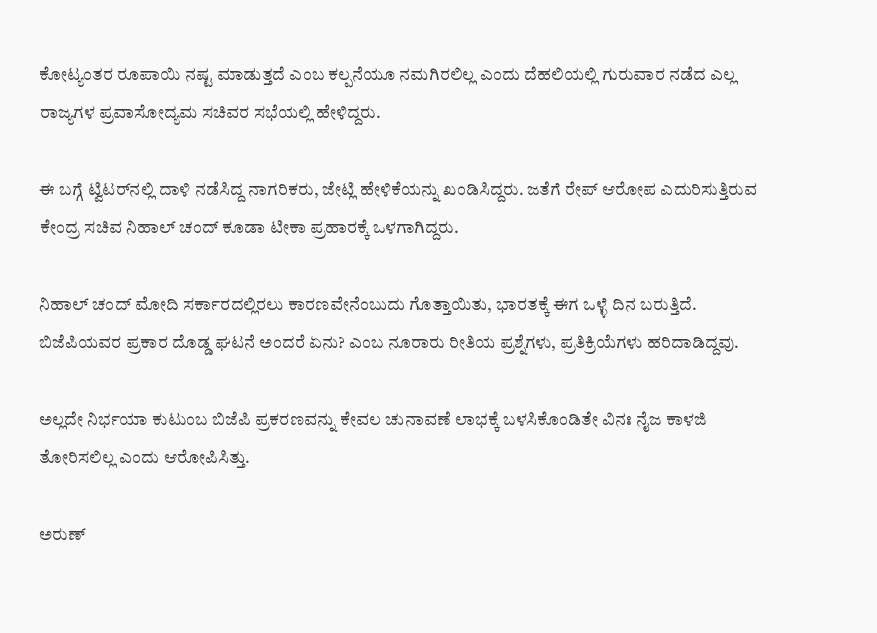ಕೋಟ್ಯಂತರ ರೂಪಾಯಿ ನಷ್ಟ ಮಾಡುತ್ತದೆ ಎಂಬ ಕಲ್ಪನೆಯೂ ನಮಗಿರಲಿಲ್ಲ ಎಂದು ದೆಹಲಿಯಲ್ಲಿ ಗುರುವಾರ ನಡೆದ ಎಲ್ಲ ರಾಜ್ಯಗಳ ಪ್ರವಾಸೋದ್ಯಮ ಸಚಿವರ ಸಭೆಯಲ್ಲಿ ಹೇಳಿದ್ದರು.

ಈ ಬಗ್ಗೆ ಟ್ವಿಟರ್‌ನಲ್ಲಿ ದಾಳಿ ನಡೆಸಿದ್ದ ನಾಗರಿಕರು, ಜೇಟ್ಲಿ ಹೇಳಿಕೆಯನ್ನು ಖಂಡಿಸಿದ್ದರು. ಜತೆಗೆ ರೇಪ್‌ ಆರೋಪ ಎದುರಿಸುತ್ತಿರುವ ಕೇಂದ್ರ ಸಚಿವ ನಿಹಾಲ್‌ ಚಂದ್‌ ಕೂಡಾ ಟೀಕಾ ಪ್ರಹಾರಕ್ಕೆ ಒಳಗಾಗಿದ್ದರು.

ನಿಹಾಲ್‌ ಚಂದ್‌ ಮೋದಿ ಸರ್ಕಾರದಲ್ಲಿರಲು ಕಾರಣವೇನೆಂಬುದು ಗೊತ್ತಾಯಿತು, ಭಾರತಕ್ಕೆ ಈಗ ಒಳ್ಳೆ ದಿನ ಬರುತ್ತಿದೆ. ಬಿಜೆಪಿಯವರ ಪ್ರಕಾರ ದೊಡ್ಡ ಘಟನೆ ಅಂದರೆ ಏನು? ಎಂಬ ನೂರಾರು ರೀತಿಯ ಪ್ರಶ್ನೆಗಳು, ಪ್ರತಿಕ್ರಿಯೆಗಳು ಹರಿದಾಡಿದ್ದವು.

ಅಲ್ಲದೇ ನಿರ್ಭಯಾ ಕುಟುಂಬ ಬಿಜೆಪಿ ಪ್ರಕರಣವನ್ನು ಕೇವಲ ಚುನಾವಣೆ ಲಾಭಕ್ಕೆ ಬಳಸಿಕೊಂಡಿತೇ ವಿನಃ ನೈಜ ಕಾಳಜಿ ತೋರಿಸಲಿಲ್ಲ ಎಂದು ಆರೋಪಿಸಿತ್ತು.

ಅರುಣ್‌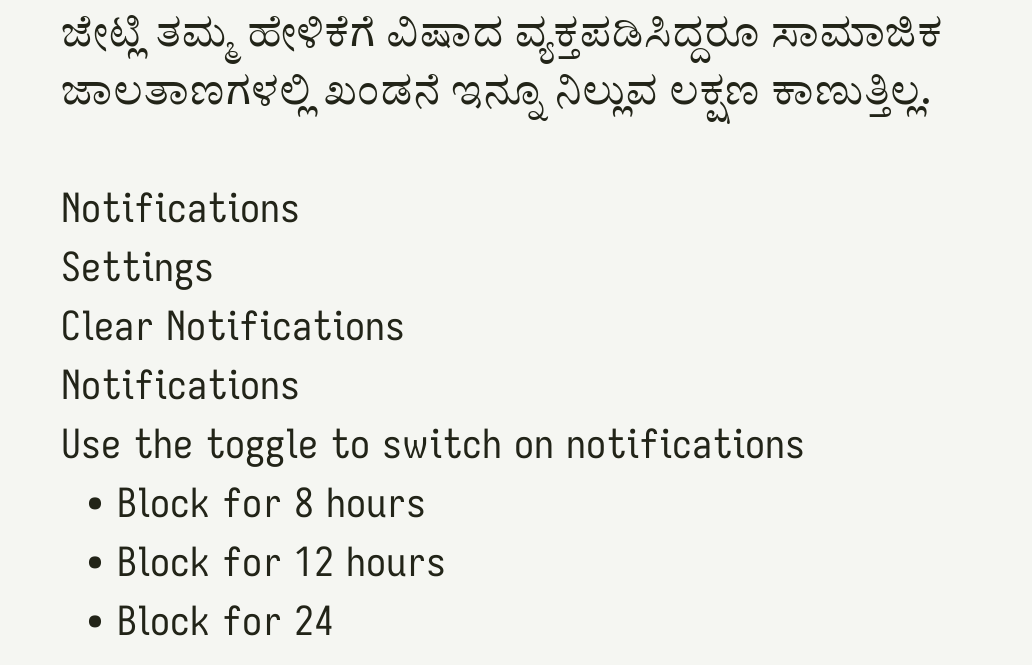ಜೇಟ್ಲಿ ತಮ್ಮ ಹೇಳಿಕೆಗೆ ವಿಷಾದ ವ್ಯಕ್ತಪಡಿಸಿದ್ದರೂ ಸಾಮಾಜಿಕ ಜಾಲತಾಣಗಳಲ್ಲಿ ಖಂಡನೆ ಇನ್ನೂ ನಿಲ್ಲುವ ಲಕ್ಷಣ ಕಾಣುತ್ತಿಲ್ಲ.

Notifications
Settings
Clear Notifications
Notifications
Use the toggle to switch on notifications
  • Block for 8 hours
  • Block for 12 hours
  • Block for 24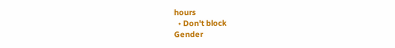hours
  • Don't block
Gender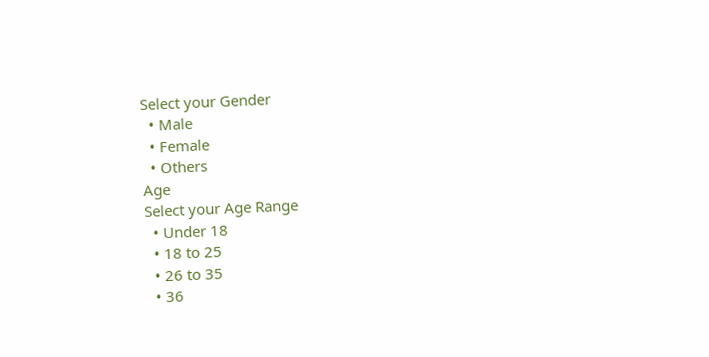Select your Gender
  • Male
  • Female
  • Others
Age
Select your Age Range
  • Under 18
  • 18 to 25
  • 26 to 35
  • 36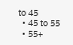to 45
  • 45 to 55
  • 55+